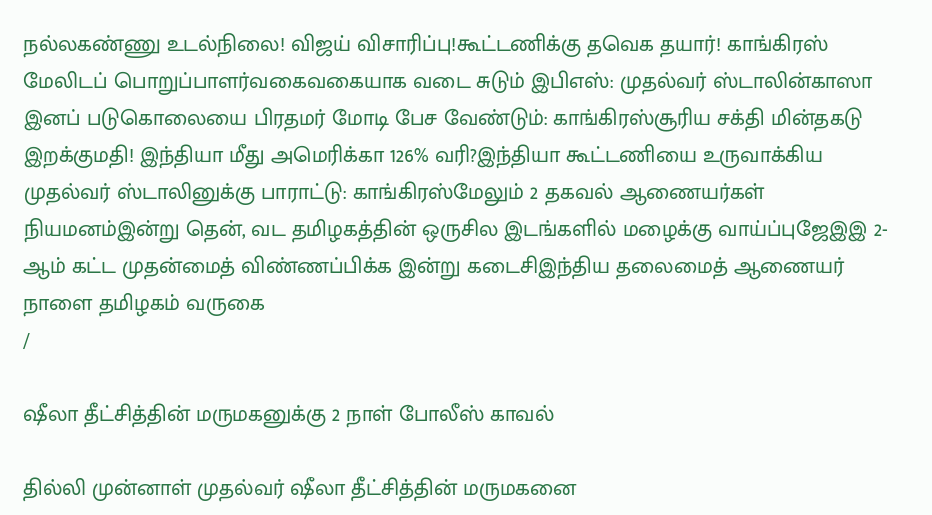நல்லகண்ணு உடல்நிலை! விஜய் விசாரிப்பு!கூட்டணிக்கு தவெக தயார்! காங்கிரஸ் மேலிடப் பொறுப்பாளர்வகைவகையாக வடை சுடும் இபிஎஸ்: முதல்வர் ஸ்டாலின்காஸா இனப் படுகொலையை பிரதமர் மோடி பேச வேண்டும்: காங்கிரஸ்சூரிய சக்தி மின்தகடு இறக்குமதி! இந்தியா மீது அமெரிக்கா 126% வரி?இந்தியா கூட்டணியை உருவாக்கிய முதல்வர் ஸ்டாலினுக்கு பாராட்டு: காங்கிரஸ்மேலும் 2 தகவல் ஆணையர்கள் நியமனம்இன்று தென், வட தமிழகத்தின் ஒருசில இடங்களில் மழைக்கு வாய்ப்புஜேஇஇ 2-ஆம் கட்ட முதன்மைத் விண்ணப்பிக்க இன்று கடைசிஇந்திய தலைமைத் ஆணையர் நாளை தமிழகம் வருகை
/

ஷீலா தீட்சித்தின் மருமகனுக்கு 2 நாள் போலீஸ் காவல்

தில்லி முன்னாள் முதல்வர் ஷீலா தீட்சித்தின் மருமகனை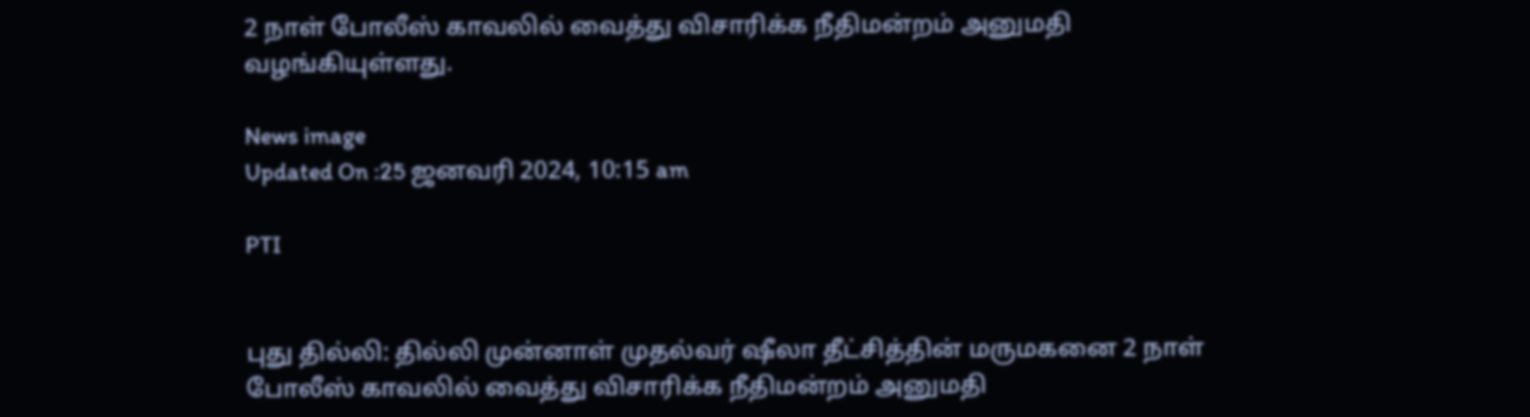2 நாள் போலீஸ் காவலில் வைத்து விசாரிக்க நீதிமன்றம் அனுமதி வழங்கியுள்ளது.

News image
Updated On :25 ஜனவரி 2024, 10:15 am

PTI


புது தில்லி: தில்லி முன்னாள் முதல்வர் ஷீலா தீட்சித்தின் மருமகனை 2 நாள் போலீஸ் காவலில் வைத்து விசாரிக்க நீதிமன்றம் அனுமதி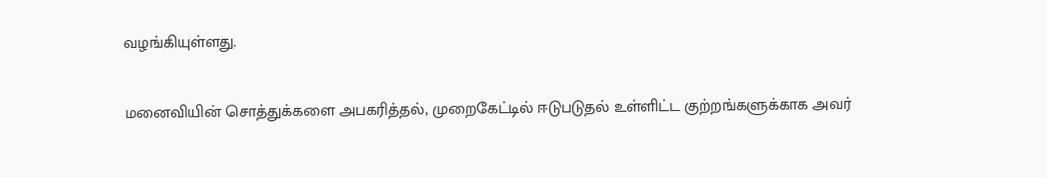வழங்கியுள்ளது.

மனைவியின் சொத்துக்களை அபகரித்தல், முறைகேட்டில் ஈடுபடுதல் உள்ளிட்ட குற்றங்களுக்காக அவர்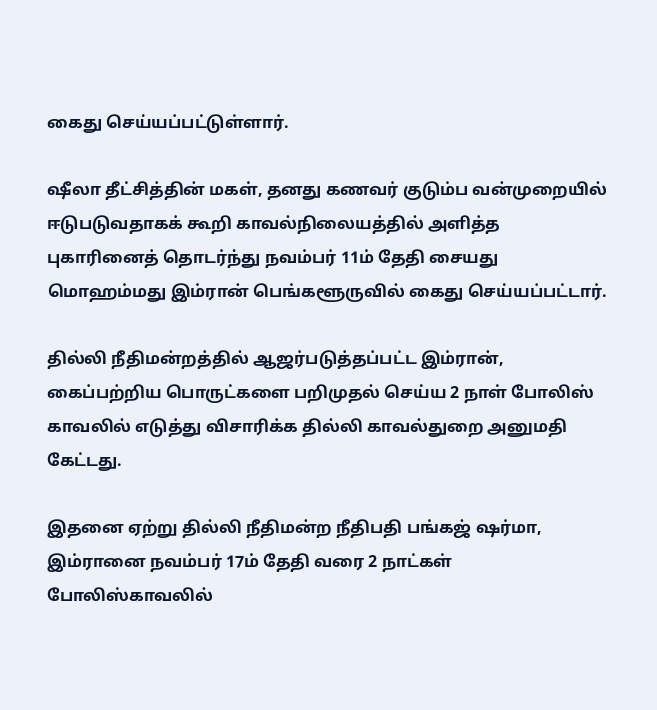கைது செய்யப்பட்டுள்ளார்.

ஷீலா தீட்சித்தின் மகள், தனது கணவர் குடும்ப வன்முறையில் ஈடுபடுவதாகக் கூறி காவல்நிலையத்தில் அளித்த புகாரினைத் தொடர்ந்து நவம்பர் 11ம் தேதி சையது மொஹம்மது இம்ரான் பெங்களூருவில் கைது செய்யப்பட்டார்.

தில்லி நீதிமன்றத்தில் ஆஜர்படுத்தப்பட்ட இம்ரான், கைப்பற்றிய பொருட்களை பறிமுதல் செய்ய 2 நாள் போலிஸ் காவலில் எடுத்து விசாரிக்க தில்லி காவல்துறை அனுமதி கேட்டது.

இதனை ஏற்று தில்லி நீதிமன்ற நீதிபதி பங்கஜ் ஷர்மா, இம்ரானை நவம்பர் 17ம் தேதி வரை 2 நாட்கள் போலிஸ்காவலில்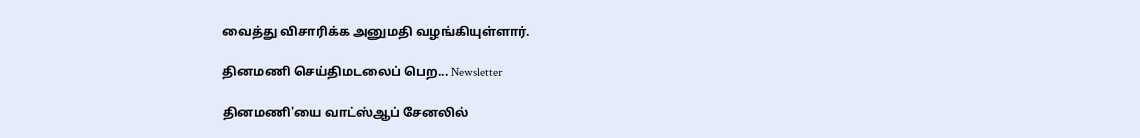வைத்து விசாரிக்க அனுமதி வழங்கியுள்ளார்.

தினமணி செய்திமடலைப் பெற... Newsletter

தினமணி'யை வாட்ஸ்ஆப் சேனலில்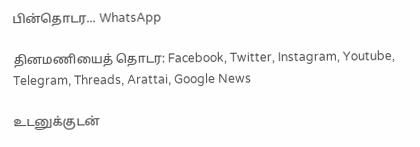பின்தொடர... WhatsApp

தினமணியைத் தொடர: Facebook, Twitter, Instagram, Youtube, Telegram, Threads, Arattai, Google News

உடனுக்குடன்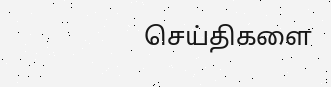செய்திகளை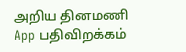அறிய தினமணி App பதிவிறக்கம்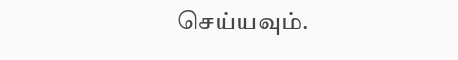செய்யவும்.